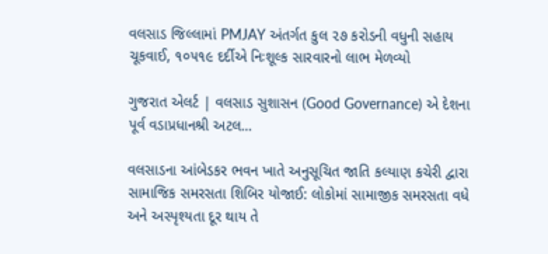વલસાડ જિલ્લામાં PMJAY અંતર્ગત કુલ ૨૭ કરોડની વધુની સહાય ચૂકવાઈ, ૧૦૫૧૯ દર્દીએ નિઃશૂલ્ક સારવારનો લાભ મેળવ્યો

ગુજરાત એલર્ટ | વલસાડ સુશાસન (Good Governance) એ દેશના પૂર્વ વડાપ્રધાનશ્રી અટલ…

વલસાડના આંબેડકર ભવન ખાતે અનુસૂચિત જાતિ કલ્યાણ કચેરી દ્વારા સામાજિક સમરસતા શિબિર યોજાઈ: લોકોમાં સામાજીક સમરસતા વધે અને અસ્પૃશ્યતા દૂર થાય તે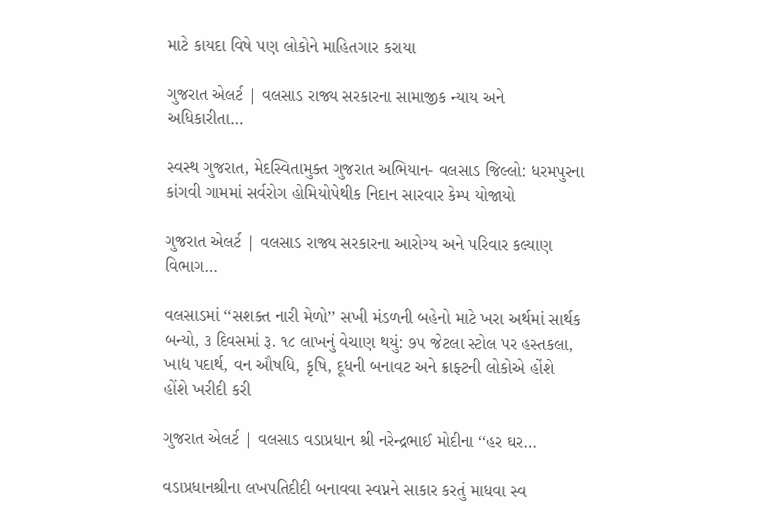માટે કાયદા વિષે પણ લોકોને માહિતગાર કરાયા

ગુજરાત એલર્ટ | વલસાડ રાજ્ય સરકારના સામાજીક ન્યાય અને અધિકારીતા…

સ્વસ્થ ગુજરાત, મેદસ્વિતામુક્ત ગુજરાત અભિયાન- વલસાડ જિલ્લો: ધરમપુરના કાંગવી ગામમાં સર્વરોગ હોમિયોપેથીક નિદાન સારવાર કેમ્પ યોજાયો

ગુજરાત એલર્ટ | વલસાડ રાજ્ય સરકારના આરોગ્ય અને પરિવાર કલ્યાણ વિભાગ…

વલસાડમાં ‘‘સશક્ત નારી મેળો’’ સખી મંડળની બહેનો માટે ખરા અર્થમાં સાર્થક બન્યો, ૩ દિવસમાં રૂ. ૧૮ લાખનું વેચાણ થયું: ૭૫ જેટલા સ્ટોલ પર હસ્તકલા, ખાદ્ય પદાર્થ, વન ઔષધિ, કૃષિ, દૂધની બનાવટ અને ક્રાફ્ટની લોકોએ હોંશે હોંશે ખરીદી કરી

ગુજરાત એલર્ટ | વલસાડ વડાપ્રધાન શ્રી નરેન્દ્રભાઈ મોદીના ‘‘હર ઘર…

વડાપ્રધાનશ્રીના લખપતિદીદી બનાવવા સ્વપ્નને સાકાર કરતું માધવા સ્વ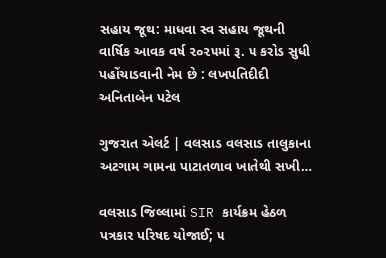સહાય જૂથ: માધવા સ્વ સહાય જૂથની વાર્ષિક આવક વર્ષ ૨૦૨૫માં રૂ. ૫ કરોડ સુધી પહોંચાડવાની નેમ છે : લખપતિદીદી અનિતાબેન પટેલ

ગુજરાત એલર્ટ | વલસાડ વલસાડ તાલુકાના અટગામ ગામના પાટાતળાવ ખાતેથી સખી…

વલસાડ જિલ્લામાં SIR કાર્યક્રમ હેઠળ પત્રકાર પરિષદ યોજાઈ; ૫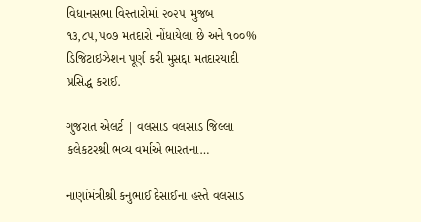વિધાનસભા વિસ્તારોમાં ૨૦૨૫ મુજબ ૧૩,૮૫,૫૦૭ મતદારો નોંધાયેલા છે અને ૧૦૦% ડિજિટાઇઝેશન પૂર્ણ કરી મુસદ્દા મતદારયાદી પ્રસિદ્ધ કરાઈ.

ગુજરાત એલર્ટ | વલસાડ વલસાડ જિલ્લા કલેકટરશ્રી ભવ્ય વર્માએ ભારતના…

નાણાંમંત્રીશ્રી કનુભાઈ દેસાઈના હસ્તે વલસાડ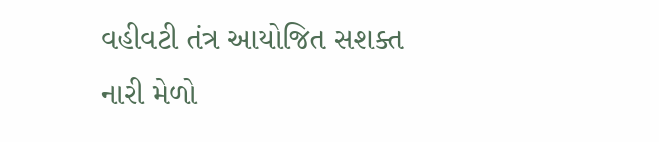વહીવટી તંત્ર આયોજિત સશક્ત નારી મેળો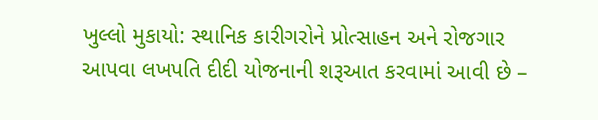ખુલ્લો મુકાયો: સ્થાનિક કારીગરોને પ્રોત્સાહન અને રોજગાર આપવા લખપતિ દીદી યોજનાની શરૂઆત કરવામાં આવી છે –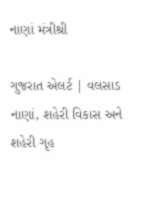નાણાં મંત્રીશ્રી

ગુજરાત એલર્ટ | વલસાડ નાણાં, શહેરી વિકાસ અને શહેરી ગૃહ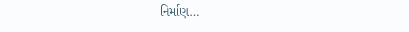નિર્માણ…